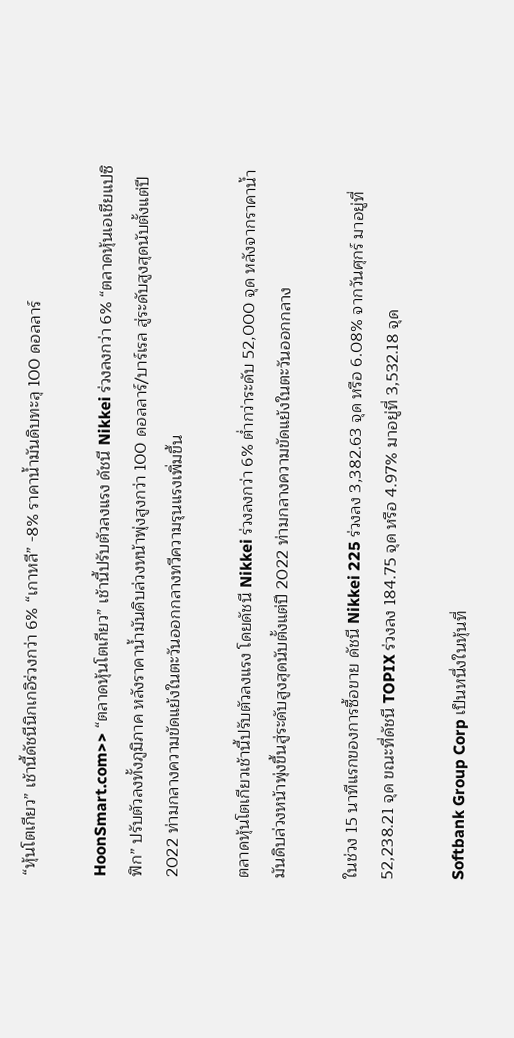“หุ้นโตเกียว” เช้านี้ดัชนีนิกเกอิร่วงกว่า 6% “เกาหลี” -8% ราคาน้ำมันดิบทะลุ 100 ดอลลาร์

HoonSmart.com>> “ตลาดหุ้นโตเกียว” เช้านี้ปรับตัวลงแรง ดัชนี Nikkei ร่วงลงกว่า 6% “ตลาดหุ้นเอเชียแปซิฟิก” ปรับตัวลงทั้งภูมิภาค หลังราคาน้ำมันดิบล่วงหน้าพุ่งสูงกว่า 100 ดอลลาร์/บาร์เรล สู่ระดับสูงสุดนับตั้งแต่ปี 2022 ท่ามกลางความขัดแย้งในตะวันออกกลางทวีความรุนแรงเพิ่มขึ้น

ตลาดหุ้นโตเกียวเช้านี้ปรับตัวลงแรง โดยดัชนี Nikkei ร่วงลงกว่า 6% ต่ำกว่าระดับ 52,000 จุด หลังจากราคาน้ำมันดิบล่วงหน้าพุ่งขึ้นสู่ระดับสูงสุดนับตั้งแต่ปี 2022 ท่ามกลางความขัดแย้งในตะวันออกกลาง

ในช่วง 15 นาทีแรกของการซื้อขาย ดัชนี Nikkei 225 ร่วงลง 3,382.63 จุด หรือ 6.08% จากวันศุกร์ มาอยู่ที่ 52,238.21 จุด ขณะที่ดัชนี TOPIX ร่วงลง 184.75 จุด หรือ 4.97% มาอยู่ที่ 3,532.18 จุด

Softbank Group Corp เป็นหนึ่งในหุ้นที่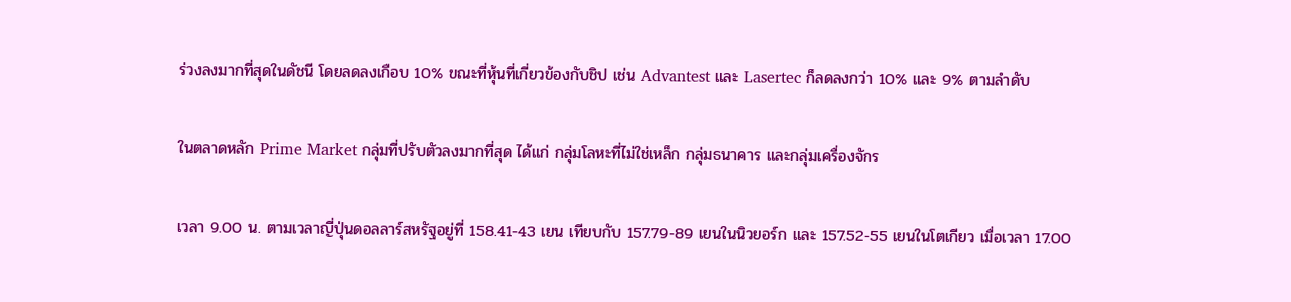ร่วงลงมากที่สุดในดัชนี โดยลดลงเกือบ 10% ขณะที่หุ้นที่เกี่ยวข้องกับชิป เช่น Advantest และ Lasertec ก็ลดลงกว่า 10% และ 9% ตามลำดับ

ในตลาดหลัก Prime Market กลุ่มที่ปรับตัวลงมากที่สุด ได้แก่ กลุ่มโลหะที่ไม่ใช่เหล็ก กลุ่มธนาคาร และกลุ่มเครื่องจักร

เวลา 9.00 น. ตามเวลาญี่ปุ่นดอลลาร์สหรัฐอยู่ที่ 158.41-43 เยน เทียบกับ 157.79-89 เยนในนิวยอร์ก และ 157.52-55 เยนในโตเกียว เมื่อเวลา 17.00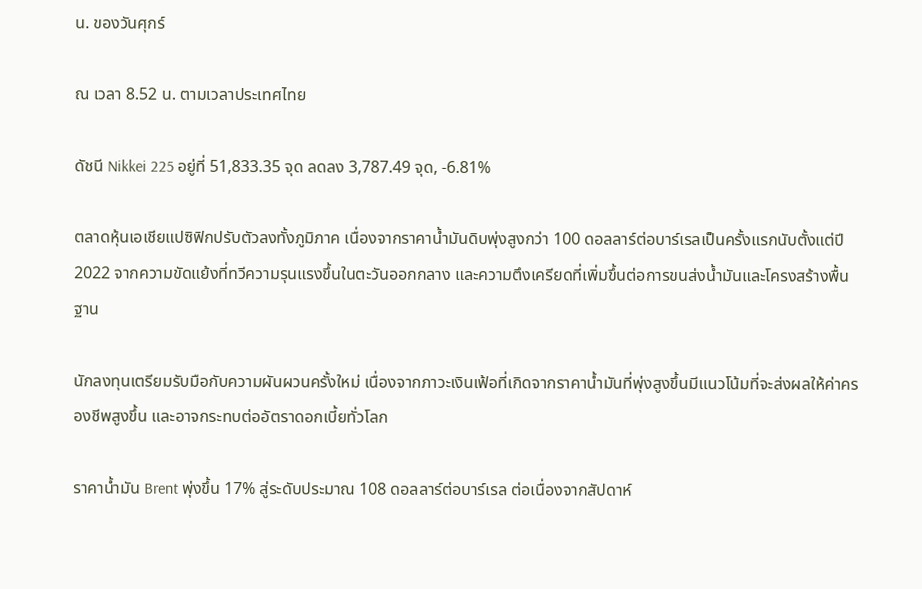น. ของวันศุกร์

ณ เวลา 8.52 น. ตามเวลาประเทศไทย

ดัชนี Nikkei 225 อยู่ที่ 51,833.35 จุด ลดลง 3,787.49 จุด, -6.81%

ตลาดหุ้นเอเชียแปซิฟิกปรับตัวลงทั้งภูมิภาค เนื่องจากราคาน้ำมันดิบพุ่งสูงกว่า 100 ดอลลาร์ต่อบาร์เรลเป็นครั้งแรกนับตั้งแต่ปี 2022 จากความขัดแย้งที่ทวีความรุนแรงขึ้นในตะวันออกกลาง และความตึงเครียดที่เพิ่มขึ้นต่อการขนส่งน้ำมันและโครงสร้างพื้นฐาน

นักลงทุนเตรียมรับมือกับความผันผวนครั้งใหม่ เนื่องจากภาวะเงินเฟ้อที่เกิดจากราคาน้ำมันที่พุ่งสูงขึ้นมีแนวโน้มที่จะส่งผลให้ค่าครองชีพสูงขึ้น และอาจกระทบต่ออัตราดอกเบี้ยทั่วโลก

ราคาน้ำมัน Brent พุ่งขึ้น 17% สู่ระดับประมาณ 108 ดอลลาร์ต่อบาร์เรล ต่อเนื่องจากสัปดาห์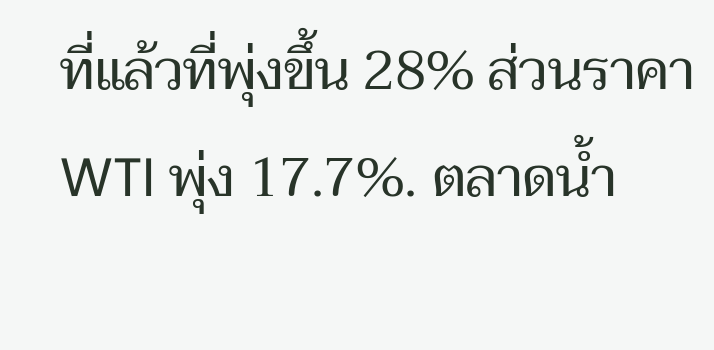ที่แล้วที่พุ่งขึ้น 28% ส่วนราคา WTI พุ่ง 17.7%. ตลาดน้ำ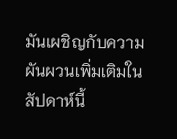มันเผชิญกับความผันผวนเพิ่มเติมในสัปดาห์นี้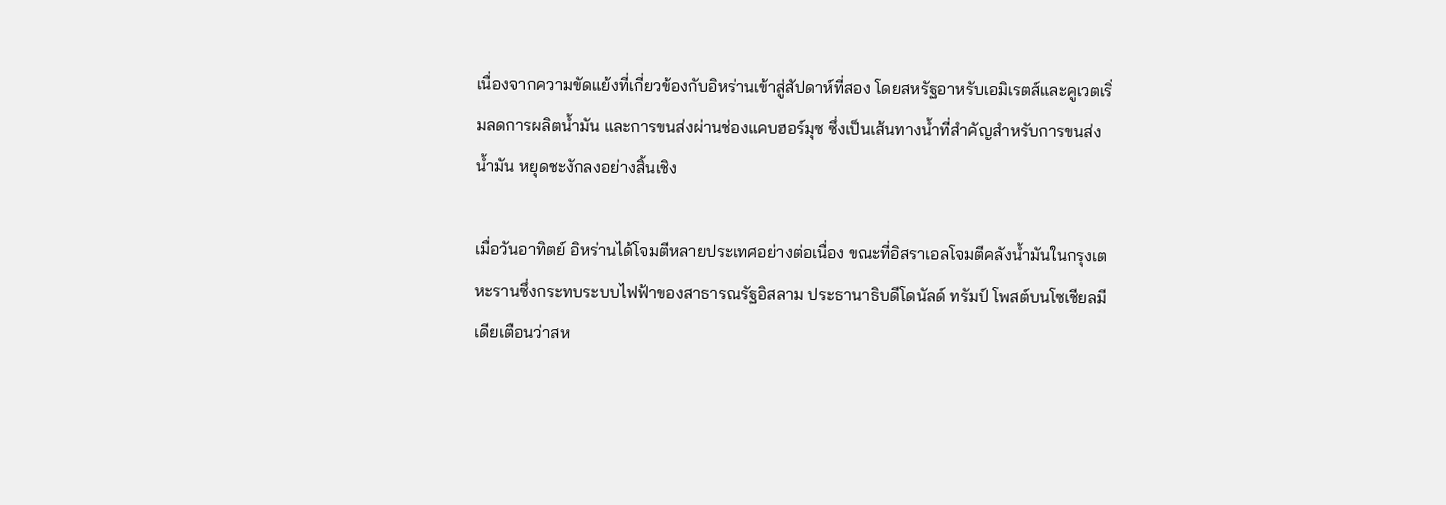เนื่องจากความขัดแย้งที่เกี่ยวข้องกับอิหร่านเข้าสู่สัปดาห์ที่สอง โดยสหรัฐอาหรับเอมิเรตส์และคูเวตเริ่มลดการผลิตน้ำมัน และการขนส่งผ่านช่องแคบฮอร์มุซ ซึ่งเป็นเส้นทางน้ำที่สำคัญสำหรับการขนส่งน้ำมัน หยุดชะงักลงอย่างสิ้นเชิง

เมื่อวันอาทิตย์ อิหร่านได้โจมตีหลายประเทศอย่างต่อเนื่อง ขณะที่อิสราเอลโจมตีคลังน้ำมันในกรุงเตหะรานซึ่งกระทบระบบไฟฟ้าของสาธารณรัฐอิสลาม ประธานาธิบดีโดนัลด์ ทรัมป์ โพสต์บนโซเชียลมีเดียเตือนว่าสห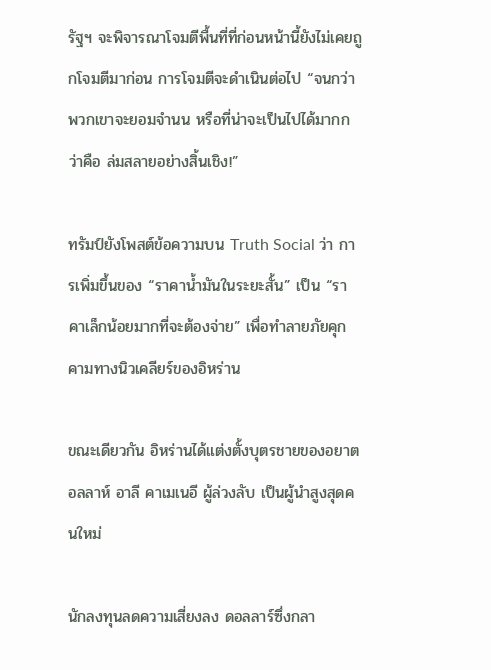รัฐฯ จะพิจารณาโจมตีพื้นที่ที่ก่อนหน้านี้ยังไม่เคยถูกโจมตีมาก่อน การโจมตีจะดำเนินต่อไป “จนกว่าพวกเขาจะยอมจำนน หรือที่น่าจะเป็นไปได้มากกว่าคือ ล่มสลายอย่างสิ้นเชิง!”

ทรัมป์ยังโพสต์ข้อความบน Truth Social ว่า การเพิ่มขึ้นของ “ราคาน้ำมันในระยะสั้น” เป็น “ราคาเล็กน้อยมากที่จะต้องจ่าย” เพื่อทำลายภัยคุกคามทางนิวเคลียร์ของอิหร่าน

ขณะเดียวกัน อิหร่านได้แต่งตั้งบุตรชายของอยาตอลลาห์ อาลี คาเมเนอี ผู้ล่วงลับ เป็นผู้นำสูงสุดคนใหม่

นักลงทุนลดความเสี่ยงลง ดอลลาร์ซึ่งกลา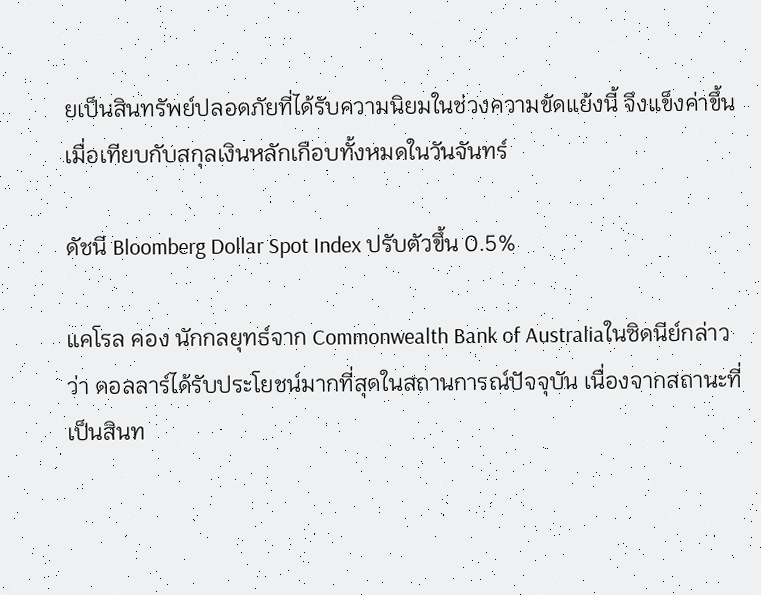ยเป็นสินทรัพย์ปลอดภัยที่ได้รับความนิยมในช่วงความขัดแย้งนี้ จึงแข็งค่าขึ้นเมื่อเทียบกับสกุลเงินหลักเกือบทั้งหมดในวันจันทร์

ดัชนี Bloomberg Dollar Spot Index ปรับตัวขึ้น 0.5%

แคโรล คอง นักกลยุทธ์จาก Commonwealth Bank of Australiaในซิดนีย์กล่าวว่า ดอลลาร์ได้รับประโยชน์มากที่สุดในสถานการณ์ปัจจุบัน เนื่องจากสถานะที่เป็นสินท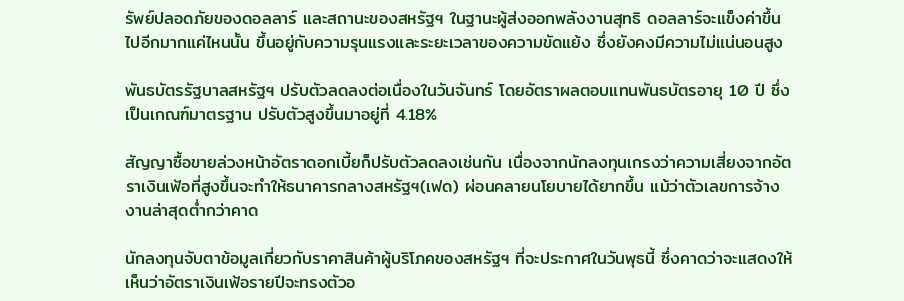รัพย์ปลอดภัยของดอลลาร์ และสถานะของสหรัฐฯ ในฐานะผู้ส่งออกพลังงานสุทธิ ดอลลาร์จะแข็งค่าขึ้นไปอีกมากแค่ไหนนั้น ขึ้นอยู่กับความรุนแรงและระยะเวลาของความขัดแย้ง ซึ่งยังคงมีความไม่แน่นอนสูง

พันธบัตรรัฐบาลสหรัฐฯ ปรับตัวลดลงต่อเนื่องในวันจันทร์ โดยอัตราผลตอบแทนพันธบัตรอายุ 10 ปี ซึ่งเป็นเกณฑ์มาตรฐาน ปรับตัวสูงขึ้นมาอยู่ที่ 4.18%

สัญญาซื้อขายล่วงหน้าอัตราดอกเบี้ยก็ปรับตัวลดลงเช่นกัน เนื่องจากนักลงทุนเกรงว่าความเสี่ยงจากอัตราเงินเฟ้อที่สูงขึ้นจะทำให้ธนาคารกลางสหรัฐฯ(เฟด) ผ่อนคลายนโยบายได้ยากขึ้น แม้ว่าตัวเลขการจ้างงานล่าสุดต่ำกว่าคาด

นักลงทุนจับตาข้อมูลเกี่ยวกับราคาสินค้าผู้บริโภคของสหรัฐฯ ที่จะประกาศในวันพุธนี้ ซึ่งคาดว่าจะแสดงให้เห็นว่าอัตราเงินเฟ้อรายปีจะทรงตัวอ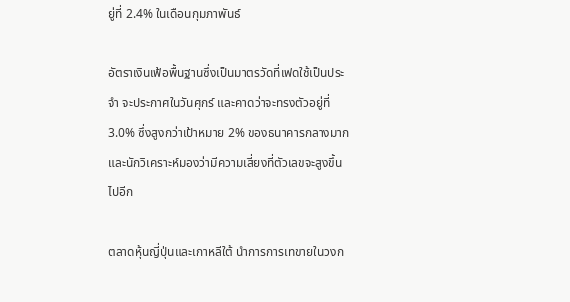ยู่ที่ 2.4% ในเดือนกุมภาพันธ์

อัตราเงินเฟ้อพื้นฐานซึ่งเป็นมาตรวัดที่เฟดใช้เป็นประจำ จะประกาศในวันศุกร์ และคาดว่าจะทรงตัวอยู่ที่ 3.0% ซึ่งสูงกว่าเป้าหมาย 2% ของธนาคารกลางมาก และนักวิเคราะห์มองว่ามีความเสี่ยงที่ตัวเลขจะสูงขึ้นไปอีก

ตลาดหุ้นญี่ปุ่นและเกาหลีใต้ นำการการเทขายในวงก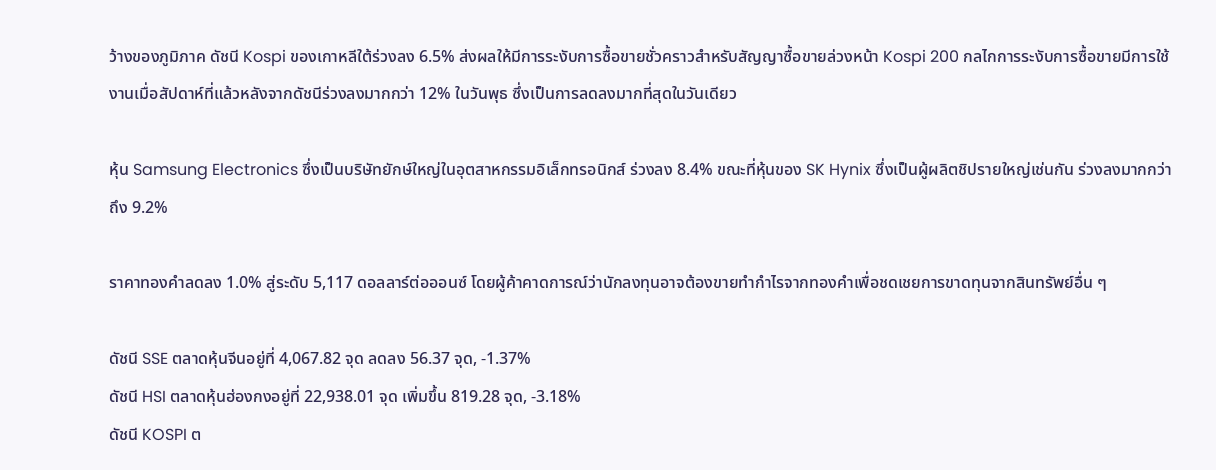ว้างของภูมิภาค ดัชนี Kospi ของเกาหลีใต้ร่วงลง 6.5% ส่งผลให้มีการระงับการซื้อขายชั่วคราวสำหรับสัญญาซื้อขายล่วงหน้า Kospi 200 กลไกการระงับการซื้อขายมีการใช้งานเมื่อสัปดาห์ที่แล้วหลังจากดัชนีร่วงลงมากกว่า 12% ในวันพุธ ซึ่งเป็นการลดลงมากที่สุดในวันเดียว

หุ้น Samsung Electronics ซึ่งเป็นบริษัทยักษ์ใหญ่ในอุตสาหกรรมอิเล็กทรอนิกส์ ร่วงลง 8.4% ขณะที่หุ้นของ SK Hynix ซึ่งเป็นผู้ผลิตชิปรายใหญ่เช่นกัน ร่วงลงมากกว่าถึง 9.2%

ราคาทองคำลดลง 1.0% สู่ระดับ 5,117 ดอลลาร์ต่อออนซ์ โดยผู้ค้าคาดการณ์ว่านักลงทุนอาจต้องขายทำกำไรจากทองคำเพื่อชดเชยการขาดทุนจากสินทรัพย์อื่น ๆ

ดัชนี SSE ตลาดหุ้นจีนอยู่ที่ 4,067.82 จุด ลดลง 56.37 จุด, -1.37%
ดัชนี HSI ตลาดหุ้นฮ่องกงอยู่ที่ 22,938.01 จุด เพิ่มขึ้น 819.28 จุด, -3.18%
ดัชนี KOSPI ต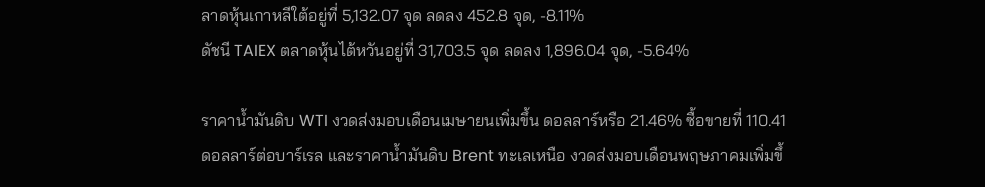ลาดหุ้นเกาหลีใต้อยู่ที่ 5,132.07 จุด ลดลง 452.8 จุด, -8.11%
ดัชนี TAIEX ตลาดหุ้นไต้หวันอยู่ที่ 31,703.5 จุด ลดลง 1,896.04 จุด, -5.64%

ราคาน้ำมันดิบ WTI งวดส่งมอบเดือนเมษายนเพิ่มขึ้น ดอลลาร์หรือ 21.46% ซื้อขายที่ 110.41 ดอลลาร์ต่อบาร์เรล และราคาน้ำมันดิบ Brent ทะเลเหนือ งวดส่งมอบเดือนพฤษภาคมเพิ่มขึ้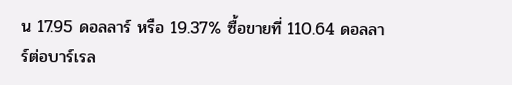น 17.95 ดอลลาร์ หรือ 19.37% ซื้อขายที่ 110.64 ดอลลาร์ต่อบาร์เรล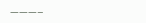———–